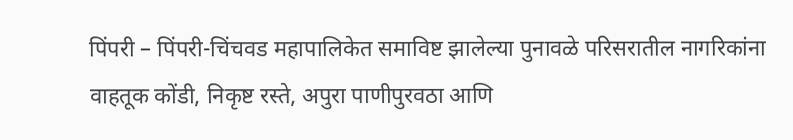पिंपरी – पिंपरी-चिंचवड महापालिकेत समाविष्ट झालेल्या पुनावळे परिसरातील नागरिकांना वाहतूक कोंडी, निकृष्ट रस्ते, अपुरा पाणीपुरवठा आणि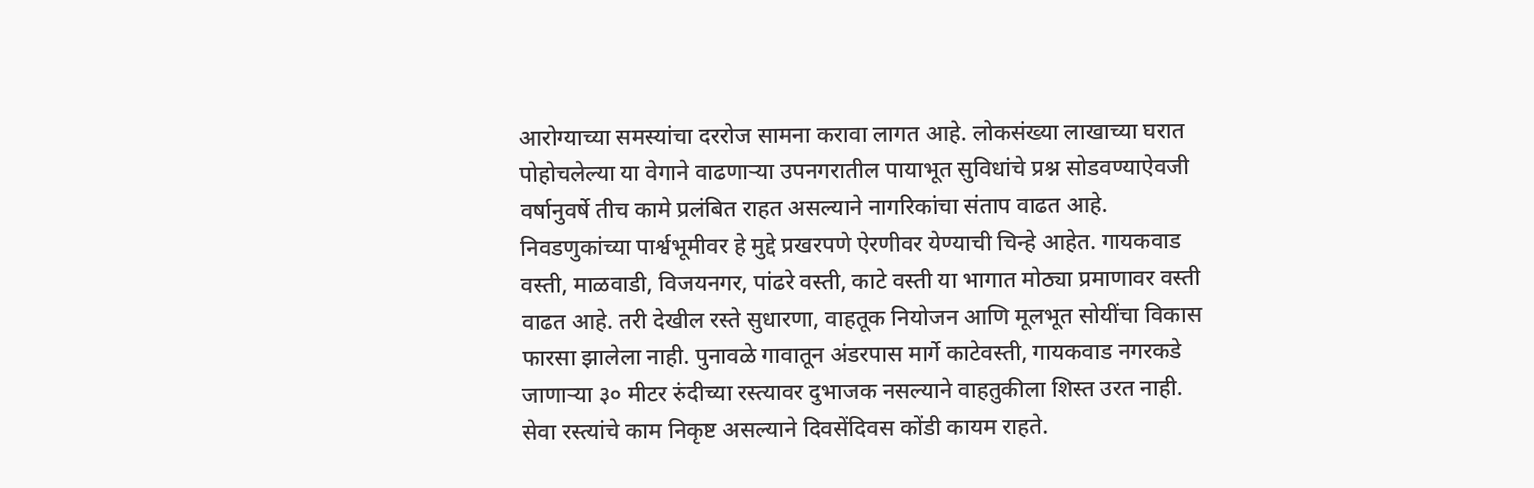आरोग्याच्या समस्यांचा दररोज सामना करावा लागत आहे. लोकसंख्या लाखाच्या घरात पोहोचलेल्या या वेगाने वाढणाऱ्या उपनगरातील पायाभूत सुविधांचे प्रश्न सोडवण्याऐवजी वर्षानुवर्षे तीच कामे प्रलंबित राहत असल्याने नागरिकांचा संताप वाढत आहे. निवडणुकांच्या पार्श्वभूमीवर हे मुद्दे प्रखरपणे ऐरणीवर येण्याची चिन्हे आहेत. गायकवाड वस्ती, माळवाडी, विजयनगर, पांढरे वस्ती, काटे वस्ती या भागात मोठ्या प्रमाणावर वस्ती वाढत आहे. तरी देखील रस्ते सुधारणा, वाहतूक नियोजन आणि मूलभूत सोयींचा विकास फारसा झालेला नाही. पुनावळे गावातून अंडरपास मार्गे काटेवस्ती, गायकवाड नगरकडे जाणाऱ्या ३० मीटर रुंदीच्या रस्त्यावर दुभाजक नसल्याने वाहतुकीला शिस्त उरत नाही. सेवा रस्त्यांचे काम निकृष्ट असल्याने दिवसेंदिवस कोंडी कायम राहते.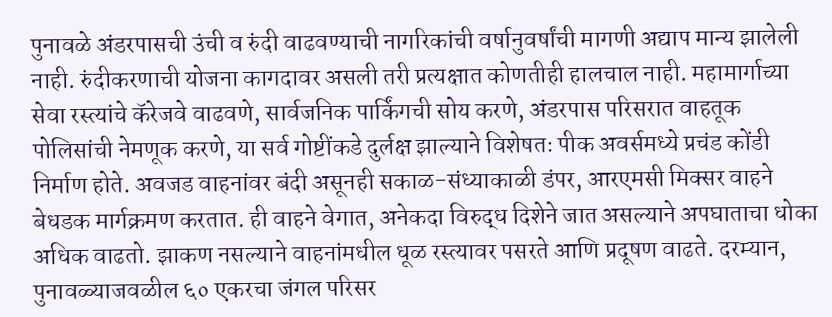पुनावळे अंडरपासची उंची व रुंदी वाढवण्याची नागरिकांची वर्षानुवर्षांची मागणी अद्याप मान्य झालेली नाही. रुंदीकरणाची योजना कागदावर असली तरी प्रत्यक्षात कोणतीही हालचाल नाही. महामार्गाच्या सेवा रस्त्यांचे कॅरेजवे वाढवणे, सार्वजनिक पार्किंगची सोय करणे, अंडरपास परिसरात वाहतूक पोलिसांची नेमणूक करणे, या सर्व गोष्टींकडे दुर्लक्ष झाल्याने विशेषतः पीक अवर्समध्ये प्रचंड कोंडी निर्माण होते. अवजड वाहनांवर बंदी असूनही सकाळ-संध्याकाळी डंपर, आरएमसी मिक्सर वाहने बेधडक मार्गक्रमण करतात. ही वाहने वेगात, अनेकदा विरुद्ध दिशेने जात असल्याने अपघाताचा धोका अधिक वाढतो. झाकण नसल्याने वाहनांमधील धूळ रस्त्यावर पसरते आणि प्रदूषण वाढते. दरम्यान, पुनावळ्याजवळील ६० एकरचा जंगल परिसर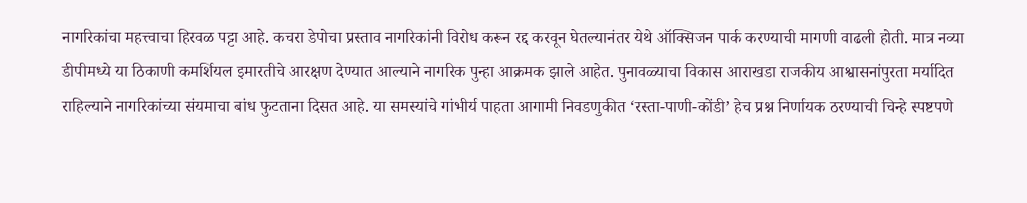नागरिकांचा महत्त्वाचा हिरवळ पट्टा आहे. कचरा डेपोचा प्रस्ताव नागरिकांनी विरोध करून रद्द करवून घेतल्यानंतर येथे ऑक्सिजन पार्क करण्याची मागणी वाढली होती. मात्र नव्या डीपीमध्ये या ठिकाणी कमर्शियल इमारतीचे आरक्षण देण्यात आल्याने नागरिक पुन्हा आक्रमक झाले आहेत. पुनावळ्याचा विकास आराखडा राजकीय आश्वासनांपुरता मर्यादित राहिल्याने नागरिकांच्या संयमाचा बांध फुटताना दिसत आहे. या समस्यांचे गांभीर्य पाहता आगामी निवडणुकीत ‘रस्ता-पाणी-कोंडी’ हेच प्रश्न निर्णायक ठरण्याची चिन्हे स्पष्टपणे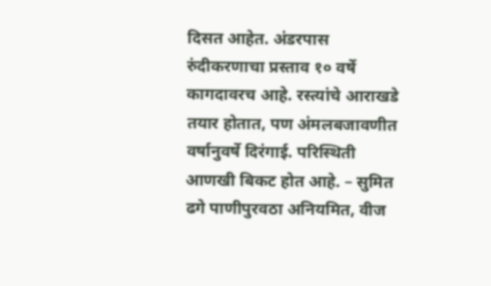दिसत आहेत. अंडरपास रुंदीकरणाचा प्रस्ताव १० वर्षे कागदावरच आहे. रस्त्यांचे आराखडे तयार होतात, पण अंमलबजावणीत वर्षानुवर्षे दिरंगाई. परिस्थिती आणखी बिकट होत आहे. – सुमित ढगे पाणीपुरवठा अनियमित, वीज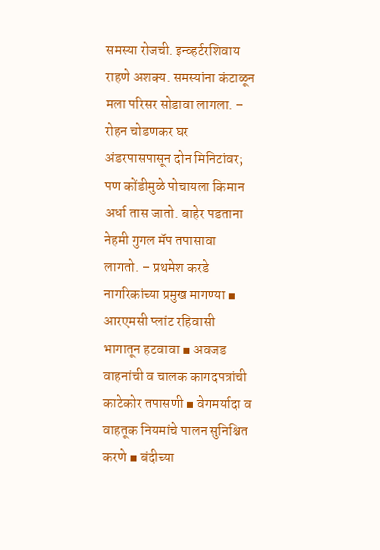समस्या रोजची. इन्व्हर्टरशिवाय राहणे अशक्य. समस्यांना कंटाळून मला परिसर सोडावा लागला. – रोहन चोडणकर घर अंडरपासपासून दोन मिनिटांवर; पण कोंडीमुळे पोचायला किमान अर्धा तास जातो. बाहेर पडताना नेहमी गुगल मॅप तपासावा लागतो. – प्रथमेश करडे नागरिकांच्या प्रमुख मागण्या ▪ आरएमसी प्लांट रहिवासी भागातून हटवावा ▪ अवजड वाहनांची व चालक कागदपत्रांची काटेकोर तपासणी ▪ वेगमर्यादा व वाहतूक नियमांचे पालन सुनिश्चित करणे ▪ बंदीच्या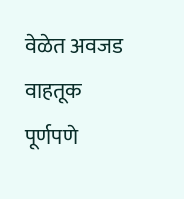वेळेत अवजड वाहतूक पूर्णपणे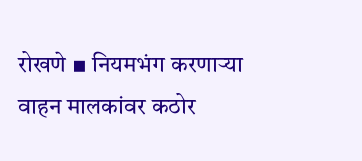रोखणे ▪ नियमभंग करणाऱ्या वाहन मालकांवर कठोर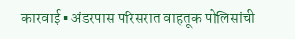कारवाई ▪ अंडरपास परिसरात वाहतूक पोलिसांची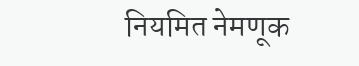नियमित नेमणूक